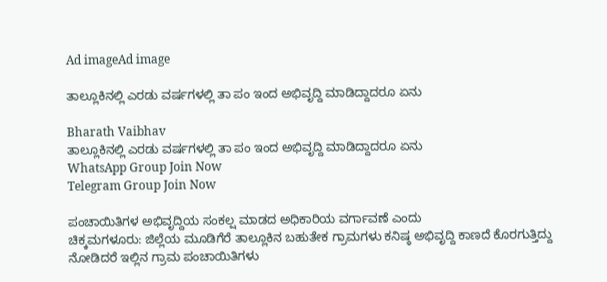Ad imageAd image

ತಾಲ್ಲೂಕಿನಲ್ಲಿ ಎರಡು ವರ್ಷಗಳಲ್ಲಿ ತಾ ಪಂ ಇಂದ ಅಭಿವೃದ್ದಿ ಮಾಡಿದ್ದಾದರೂ ಏನು

Bharath Vaibhav
ತಾಲ್ಲೂಕಿನಲ್ಲಿ ಎರಡು ವರ್ಷಗಳಲ್ಲಿ ತಾ ಪಂ ಇಂದ ಅಭಿವೃದ್ದಿ ಮಾಡಿದ್ದಾದರೂ ಏನು
WhatsApp Group Join Now
Telegram Group Join Now

ಪಂಚಾಯಿತಿಗಳ ಅಭಿವೃದ್ದಿಯ ಸಂಕಲ್ಷ ಮಾಡದ ಅಧಿಕಾರಿಯ ವರ್ಗಾವಣೆ ಎಂದು
ಚಿಕ್ಕಮಗಳೂರು: ಜಿಲ್ಲೆಯ ಮೂಡಿಗೆರೆ ತಾಲ್ಲೂಕಿನ ಬಹುತೇಕ ಗ್ರಾಮಗಳು ಕನಿಷ್ಠ ಅಭಿವೃದ್ದಿ ಕಾಣದೆ ಕೊರಗುತ್ತಿದ್ದು ನೋಡಿದರೆ ಇಲ್ಲಿನ ಗ್ರಾಮ ಪಂಚಾಯಿತಿಗಳು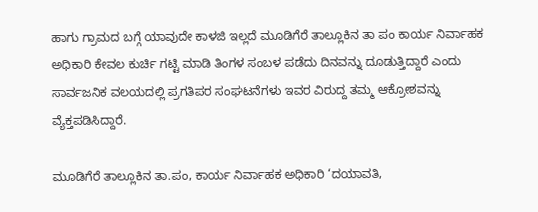ಹಾಗು ಗ್ರಾಮದ ಬಗ್ಗೆ ಯಾವುದೇ ಕಾಳಜಿ ಇಲ್ಲದೆ ಮೂಡಿಗೆರೆ ತಾಲ್ಲೂಕಿನ ತಾ ಪಂ ಕಾರ್ಯ ನಿರ್ವಾಹಕ ಅಧಿಕಾರಿ ಕೇವಲ ಕುರ್ಚಿ ಗಟ್ಟಿ ಮಾಡಿ ತಿಂಗಳ ಸಂಬಳ ಪಡೆದು ದಿನವನ್ನು ದೂಡುತ್ತಿದ್ದಾರೆ ಎಂದು ಸಾರ್ವಜನಿಕ ವಲಯದಲ್ಲಿ ಪ್ರಗತಿಪರ ಸಂಘಟನೆಗಳು ಇವರ ವಿರುದ್ದ ತಮ್ಮ ಆಕ್ರೋಶವನ್ನು ವ್ಯೆಕ್ತಪಡಿಸಿದ್ದಾರೆ.

ಮೂಡಿಗೆರೆ ತಾಲ್ಲೂಕಿನ ತಾ.ಪಂ, ಕಾರ್ಯ ನಿರ್ವಾಹಕ ಅಧಿಕಾರಿ ‘ದಯಾವತಿ,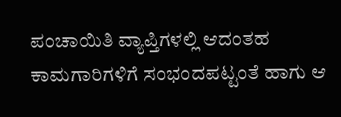ಪಂಚಾಯಿತಿ ವ್ಯಾಪ್ತಿಗಳಲ್ಲಿ ಆದಂತಹ ಕಾಮಗಾರಿಗಳಿಗೆ ಸಂಭಂದಪಟ್ಟಂತೆ ಹಾಗು ಆ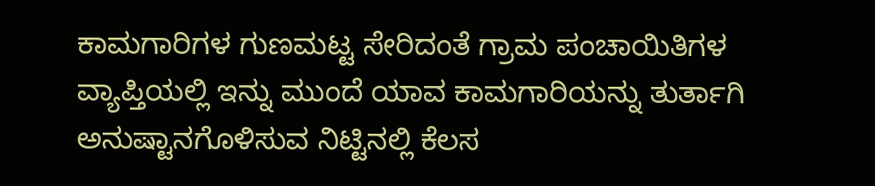ಕಾಮಗಾರಿಗಳ ಗುಣಮಟ್ಟ ಸೇರಿದಂತೆ ಗ್ರಾಮ ಪಂಚಾಯಿತಿಗಳ ವ್ಯಾಪ್ತಿಯಲ್ಲಿ ಇನ್ನು ಮುಂದೆ ಯಾವ ಕಾಮಗಾರಿಯನ್ನು ತುರ್ತಾಗಿ ಅನುಷ್ಟಾನಗೊಳಿಸುವ ನಿಟ್ಟಿನಲ್ಲಿ ಕೆಲಸ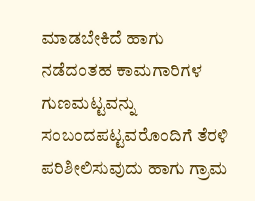ಮಾಡಬೇಕಿದೆ ಹಾಗು ನಡೆದಂತಹ ಕಾಮಗಾರಿಗಳ ಗುಣಮಟ್ಟವನ್ನು ಸಂಬಂದಪಟ್ಟವರೊಂದಿಗೆ ತೆರಳಿ ಪರಿಶೀಲಿಸುವುದು ಹಾಗು ಗ್ರಾಮ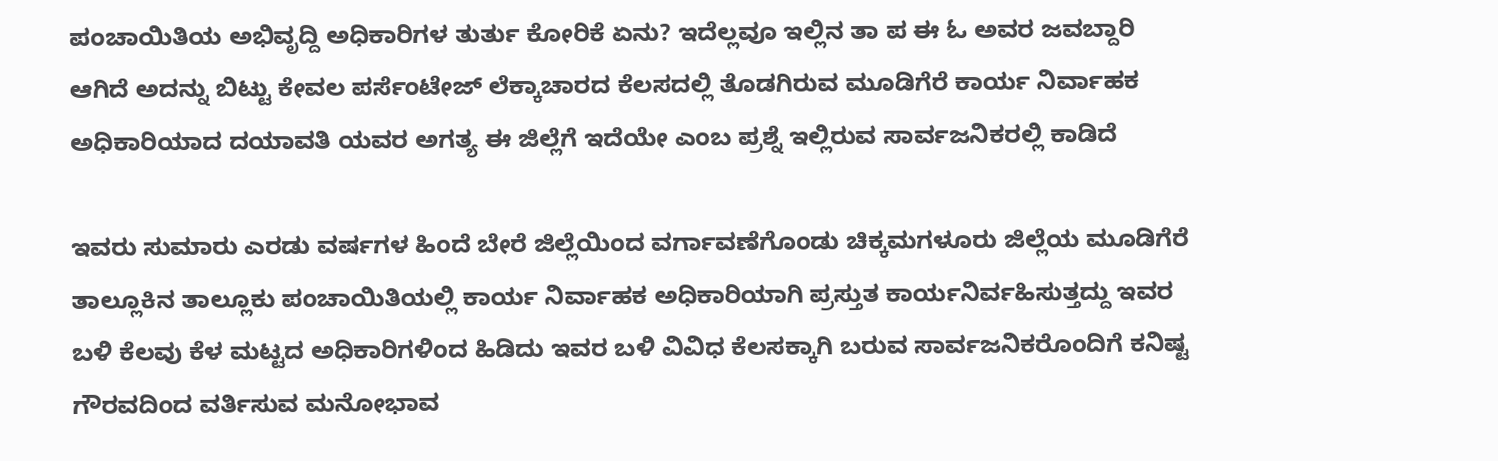ಪಂಚಾಯಿತಿಯ ಅಭಿವೃದ್ದಿ ಅಧಿಕಾರಿಗಳ ತುರ್ತು ಕೋರಿಕೆ ಏನು? ಇದೆಲ್ಲವೂ ಇಲ್ಲಿನ ತಾ ಪ ಈ ಓ ಅವರ ಜವಬ್ದಾರಿ ಆಗಿದೆ ಅದನ್ನು ಬಿಟ್ಟು ಕೇವಲ ಪರ್ಸೆಂಟೇಜ್ ಲೆಕ್ಕಾಚಾರದ ಕೆಲಸದಲ್ಲಿ ತೊಡಗಿರುವ ಮೂಡಿಗೆರೆ ಕಾರ್ಯ ನಿರ್ವಾಹಕ ಅಧಿಕಾರಿಯಾದ ದಯಾವತಿ ಯವರ ಅಗತ್ಯ ಈ ಜಿಲ್ಲೆಗೆ ಇದೆಯೇ ಎಂಬ ಪ್ರಶ್ನೆ ಇಲ್ಲಿರುವ ಸಾರ್ವಜನಿಕರಲ್ಲಿ ಕಾಡಿದೆ

ಇವರು ಸುಮಾರು ಎರಡು ವರ್ಷಗಳ ಹಿಂದೆ ಬೇರೆ ಜಿಲ್ಲೆಯಿಂದ ವರ್ಗಾವಣೆಗೊಂಡು ಚಿಕ್ಕಮಗಳೂರು ಜಿಲ್ಲೆಯ ಮೂಡಿಗೆರೆ ತಾಲ್ಲೂಕಿನ ತಾಲ್ಲೂಕು ಪಂಚಾಯಿತಿಯಲ್ಲಿ ಕಾರ್ಯ ನಿರ್ವಾಹಕ ಅಧಿಕಾರಿಯಾಗಿ ಪ್ರಸ್ತುತ ಕಾರ್ಯನಿರ್ವಹಿಸುತ್ತದ್ದು ಇವರ ಬಳಿ ಕೆಲವು ಕೆಳ ಮಟ್ಟದ ಅಧಿಕಾರಿಗಳಿಂದ ಹಿಡಿದು ಇವರ ಬಳಿ ವಿವಿಧ ಕೆಲಸಕ್ಕಾಗಿ ಬರುವ ಸಾರ್ವಜನಿಕರೊಂದಿಗೆ ಕನಿಷ್ಟ ಗೌರವದಿಂದ ವರ್ತಿಸುವ ಮನೋಭಾವ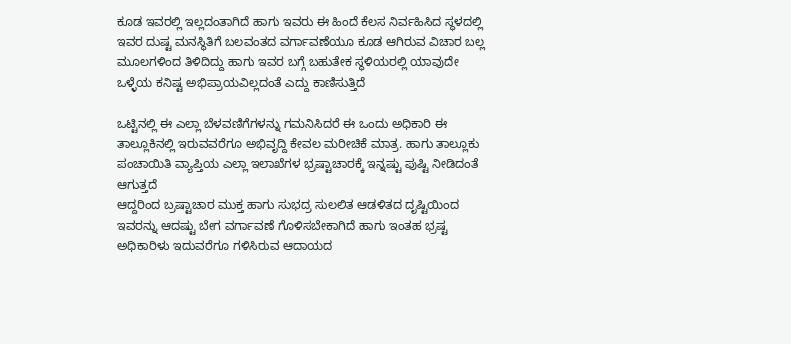ಕೂಡ ಇವರಲ್ಲಿ ಇಲ್ಲದಂತಾಗಿದೆ ಹಾಗು ಇವರು ಈ ಹಿಂದೆ ಕೆಲಸ ನಿರ್ವಹಿಸಿದ ಸ್ಥಳದಲ್ಲಿ ಇವರ ದುಷ್ಟ ಮನಸ್ಥಿತಿಗೆ ಬಲವಂತದ ವರ್ಗಾವಣೆಯೂ ಕೂಡ ಆಗಿರುವ ವಿಚಾರ ಬಲ್ಲ ಮೂಲಗಳಿಂದ ತಿಳಿದಿದ್ದು ಹಾಗು ಇವರ ಬಗ್ಗೆ ಬಹುತೇಕ ಸ್ಥಳಿಯರಲ್ಲಿ ಯಾವುದೇ ಒಳ್ಳೆಯ ಕನಿಷ್ಟ ಅಭಿಪ್ರಾಯವಿಲ್ಲದಂತೆ ಎದ್ದು ಕಾಣಿಸುತ್ತಿದೆ

ಒಟ್ಟಿನಲ್ಲಿ ಈ ಎಲ್ಲಾ ಬೆಳವಣಿಗೆಗಳನ್ನು ಗಮನಿಸಿದರೆ ಈ ಒಂದು ಅಧಿಕಾರಿ ಈ ತಾಲ್ಲೂಕಿನಲ್ಲಿ ಇರುವವರೆಗೂ ಅಭಿವೃದ್ದಿ ಕೇವಲ ಮರೀಚಿಕೆ ಮಾತ್ರ. ಹಾಗು ತಾಲ್ಲೂಕು ಪಂಚಾಯಿತಿ ವ್ಯಾಪ್ತಿಯ ಎಲ್ಲಾ ಇಲಾಖೆಗಳ ಭ್ರಷ್ಟಾಚಾರಕ್ಕೆ ಇನ್ನಷ್ಟು ಪುಷ್ಟಿ ನೀಡಿದಂತೆ ಆಗುತ್ತದೆ
ಆದ್ದರಿಂದ ಬ್ರಷ್ಟಾಚಾರ ಮುಕ್ತ ಹಾಗು ಸುಭದ್ರ ಸುಲಲಿತ ಆಡಳಿತದ ದೃಷ್ಟಿಯಿಂದ ಇವರನ್ನು ಆದಷ್ಟು ಬೇಗ ವರ್ಗಾವಣೆ ಗೊಳಿಸಬೇಕಾಗಿದೆ ಹಾಗು ಇಂತಹ ಭ್ರಷ್ಟ ಅಧಿಕಾರಿಳು ಇದುವರೆಗೂ ಗಳಿಸಿರುವ ಆದಾಯದ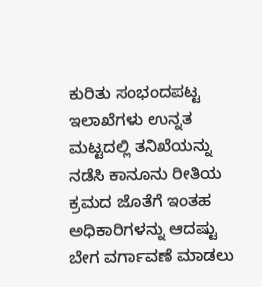ಕುರಿತು ಸಂಭಂದಪಟ್ಟ ಇಲಾಖೆಗಳು ಉನ್ನತ ಮಟ್ಟದಲ್ಲಿ ತನಿಖೆಯನ್ನು ನಡೆಸಿ ಕಾನೂನು ರೀತಿಯ ಕ್ರಮದ ಜೊತೆಗೆ ಇಂತಹ ಅಧಿಕಾರಿಗಳನ್ನು ಆದಷ್ಟು ಬೇಗ ವರ್ಗಾವಣೆ ಮಾಡಲು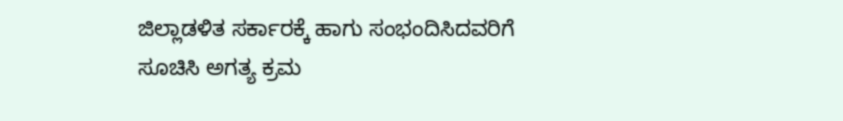ಜಿಲ್ಲಾಡಳಿತ ಸರ್ಕಾರಕ್ಕೆ ಹಾಗು ಸಂಭಂದಿಸಿದವರಿಗೆ ಸೂಚಿಸಿ ಅಗತ್ಯ ಕ್ರಮ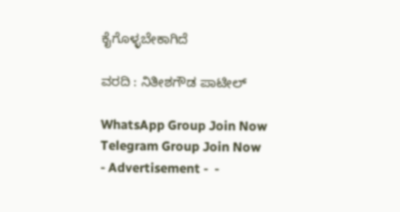ಕೈಗೊಳ್ಳಬೇಕಾಗಿದೆ

ವರದಿ : ನಿತೀಶಗೌಡ ಪಾಟೀಲ್

WhatsApp Group Join Now
Telegram Group Join Now
- Advertisement -  -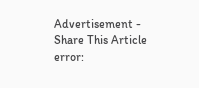Advertisement -
Share This Article
error: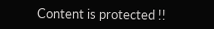Content is protected !!